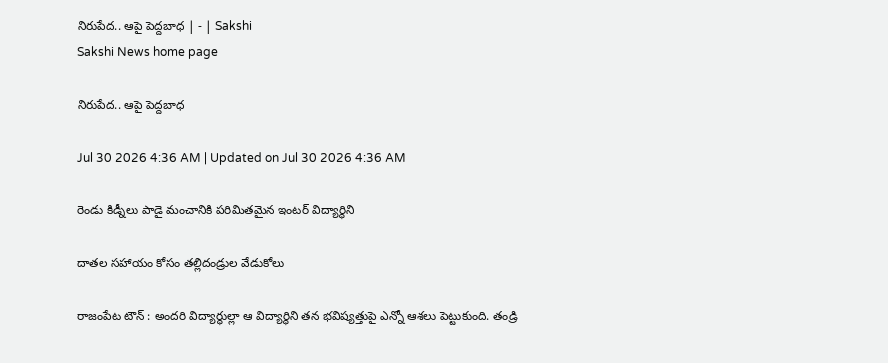నిరుపేద.. ఆపై పెద్దబాధ | - | Sakshi
Sakshi News home page

నిరుపేద.. ఆపై పెద్దబాధ

Jul 30 2026 4:36 AM | Updated on Jul 30 2026 4:36 AM

రెండు కిడ్నీలు పాడై మంచానికి పరిమితమైన ఇంటర్‌ విద్యార్థిని

దాతల సహాయం కోసం తల్లిదండ్రుల వేడుకోలు

రాజంపేట టౌన్‌ : అందరి విద్యార్థుల్లా ఆ విద్యార్థిని తన భవిష్యత్తుపై ఎన్నో ఆశలు పెట్టుకుంది. తండ్రి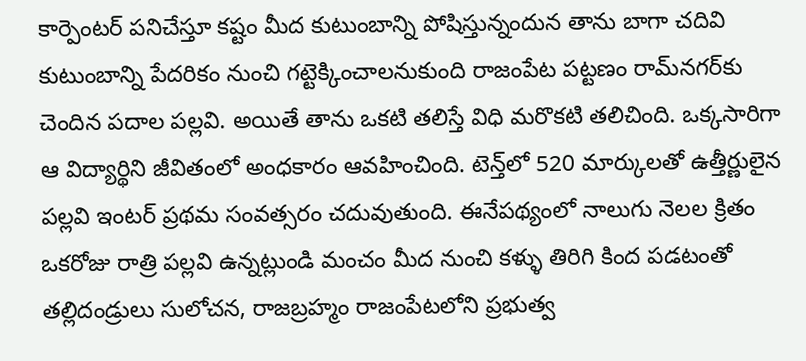కార్పెంటర్‌ పనిచేస్తూ కష్టం మీద కుటుంబాన్ని పోషిస్తున్నందున తాను బాగా చదివి కుటుంబాన్ని పేదరికం నుంచి గట్టెక్కించాలనుకుంది రాజంపేట పట్టణం రామ్‌నగర్‌కు చెందిన పదాల పల్లవి. అయితే తాను ఒకటి తలిస్తే విధి మరొకటి తలిచింది. ఒక్కసారిగా ఆ విద్యార్థిని జీవితంలో అంధకారం ఆవహించింది. టెన్త్‌లో 520 మార్కులతో ఉత్తీర్ణులైన పల్లవి ఇంటర్‌ ప్రథమ సంవత్సరం చదువుతుంది. ఈనేపథ్యంలో నాలుగు నెలల క్రితం ఒకరోజు రాత్రి పల్లవి ఉన్నట్లుండి మంచం మీద నుంచి కళ్ళు తిరిగి కింద పడటంతో తల్లిదండ్రులు సులోచన, రాజబ్రహ్మం రాజంపేటలోని ప్రభుత్వ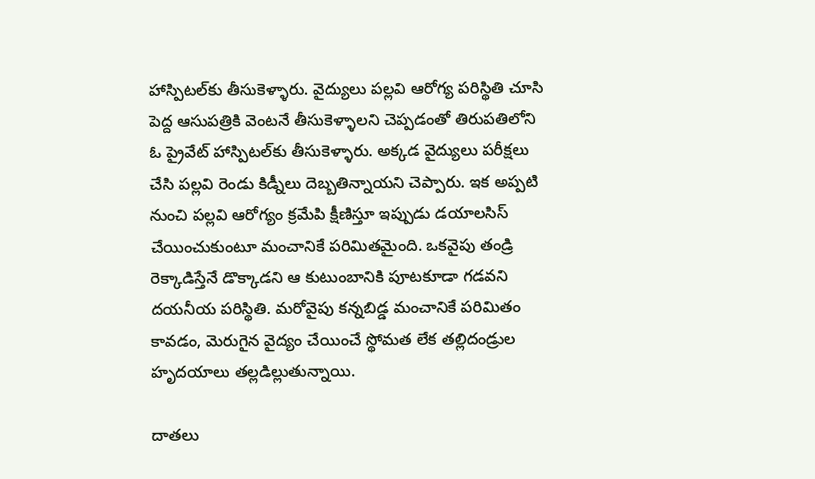హాస్పిటల్‌కు తీసుకెళ్ళారు. వైద్యులు పల్లవి ఆరోగ్య పరిస్థితి చూసి పెద్ద ఆసుపత్రికి వెంటనే తీసుకెళ్ళాలని చెప్పడంతో తిరుపతిలోని ఓ ప్రైవేట్‌ హాస్పిటల్‌కు తీసుకెళ్ళారు. అక్కడ వైద్యులు పరీక్షలు చేసి పల్లవి రెండు కిడ్నీలు దెబ్బతిన్నాయని చెప్పారు. ఇక అప్పటి నుంచి పల్లవి ఆరోగ్యం క్రమేపి క్షీణిస్తూ ఇప్పుడు డయాలసిస్‌ చేయించుకుంటూ మంచానికే పరిమితమైంది. ఒకవైపు తండ్రి రెక్కాడిస్తేనే డొక్కాడని ఆ కుటుంబానికి పూటకూడా గడవని దయనీయ పరిస్థితి. మరోవైపు కన్నబిడ్డ మంచానికే పరిమితం కావడం, మెరుగైన వైద్యం చేయించే స్థోమత లేక తల్లిదండ్రుల హృదయాలు తల్లడిల్లుతున్నాయి.

దాతలు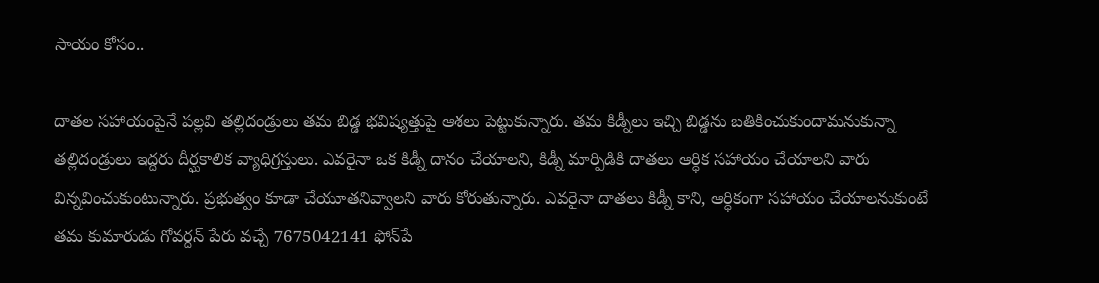సాయం కోసం..

దాతల సహాయంపైనే పల్లవి తల్లిదండ్రులు తమ బిడ్డ భవిష్యత్తుపై ఆశలు పెట్టుకున్నారు. తమ కిడ్నీలు ఇచ్చి బిడ్డను బతికించుకుందామనుకున్నా తల్లిదండ్రులు ఇద్దరు దీర్ఘకాలిక వ్యాధిగ్రస్తులు. ఎవరైనా ఒక కిడ్నీ దానం చేయాలని, కిడ్నీ మార్పిడికి దాతలు ఆర్ధిక సహాయం చేయాలని వారు విన్నవించుకుంటున్నారు. ప్రభుత్వం కూడా చేయూతనివ్వాలని వారు కోరుతున్నారు. ఎవరైనా దాతలు కిడ్నీ కాని, ఆర్ధికంగా సహాయం చేయాలనుకుంటే తమ కుమారుడు గోవర్దన్‌ పేరు వచ్చే 7675042141 ఫోన్‌పే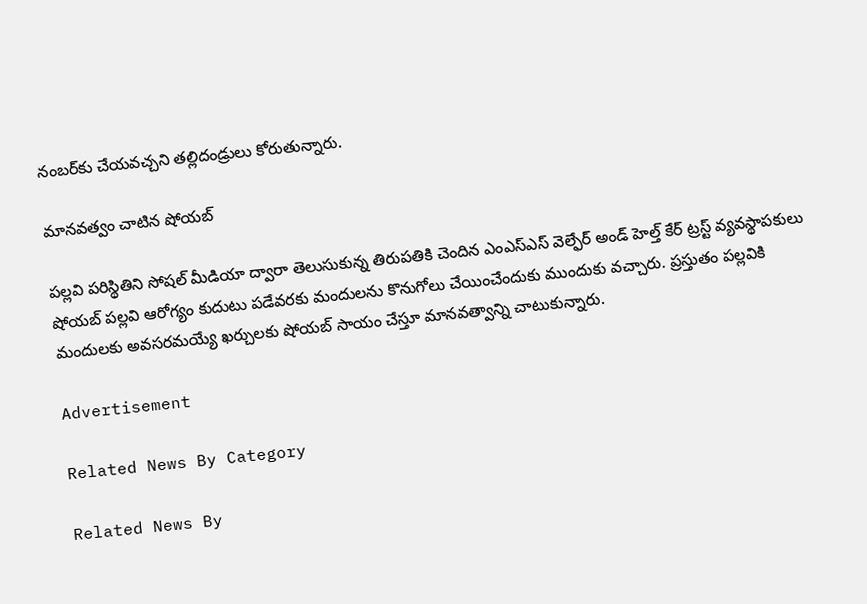నంబర్‌కు చేయవచ్చని తల్లిదండ్రులు కోరుతున్నారు.

మానవత్వం చాటిన షోయబ్‌

పల్లవి పరిస్థితిని సోషల్‌ మీడియా ద్వారా తెలుసుకున్న తిరుపతికి చెందిన ఎంఎస్‌ఎస్‌ వెల్ఫేర్‌ అండ్‌ హెల్త్‌ కేర్‌ ట్రస్ట్‌ వ్యవస్థాపకులు షోయబ్‌ పల్లవి ఆరోగ్యం కుదుటు పడేవరకు మందులను కొనుగోలు చేయించేందుకు ముందుకు వచ్చారు. ప్రస్తుతం పల్లవికి మందులకు అవసరమయ్యే ఖర్చులకు షోయబ్‌ సాయం చేస్తూ మానవత్వాన్ని చాటుకున్నారు.

Advertisement

Related News By Category

Related News By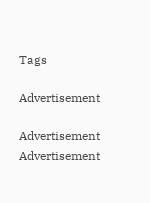Tags

Advertisement

Advertisement
Advertisement